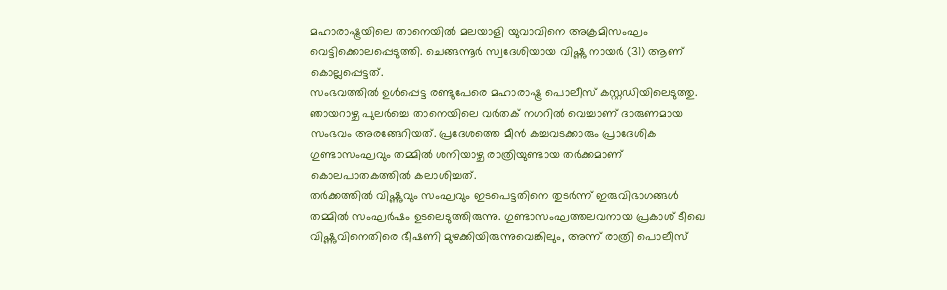മഹാരാഷ്ട്രയിലെ താനെയിൽ മലയാളി യുവാവിനെ അക്രമിസംഘം വെട്ടിക്കൊലപ്പെടുത്തി. ചെങ്ങന്നൂർ സ്വദേശിയായ വിഷ്ണു നായർ (31) ആണ് കൊല്ലപ്പെട്ടത്.
സംഭവത്തിൽ ഉൾപ്പെട്ട രണ്ടുപേരെ മഹാരാഷ്ട്ര പൊലീസ് കസ്റ്റഡിയിലെടുത്തു.
ഞായറാഴ്ച പുലർച്ചെ താനെയിലെ വർതക് നഗറിൽ വെച്ചാണ് ദാരുണമായ സംഭവം അരങ്ങേറിയത്. പ്രദേശത്തെ മീൻ കച്ചവടക്കാരും പ്രാദേശിക ഗുണ്ടാസംഘവും തമ്മിൽ ശനിയാഴ്ച രാത്രിയുണ്ടായ തർക്കമാണ് കൊലപാതകത്തിൽ കലാശിച്ചത്.
തർക്കത്തിൽ വിഷ്ണുവും സംഘവും ഇടപെട്ടതിനെ തുടർന്ന് ഇരുവിഭാഗങ്ങൾ തമ്മിൽ സംഘർഷം ഉടലെടുത്തിരുന്നു. ഗുണ്ടാസംഘത്തലവനായ പ്രകാശ് ടീഖെ വിഷ്ണുവിനെതിരെ ഭീഷണി മുഴക്കിയിരുന്നുവെങ്കിലും, അന്ന് രാത്രി പൊലീസ്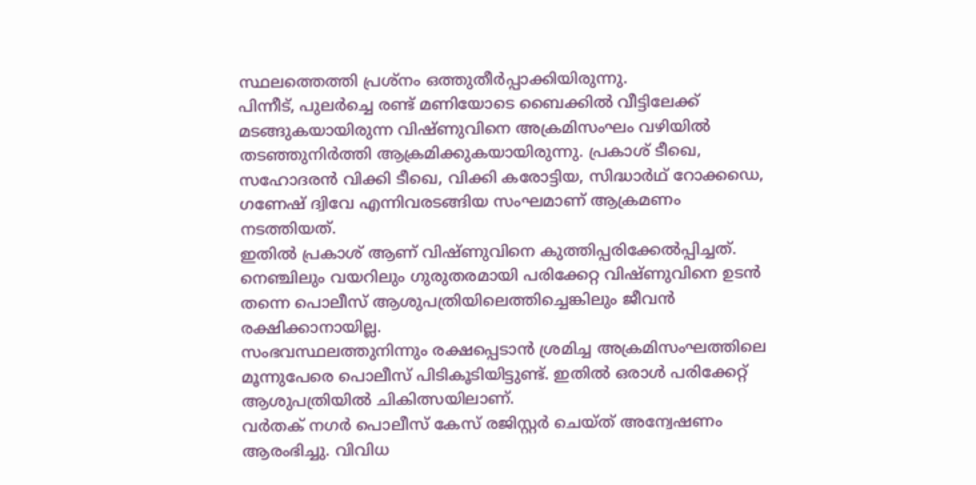സ്ഥലത്തെത്തി പ്രശ്നം ഒത്തുതീർപ്പാക്കിയിരുന്നു.
പിന്നീട്, പുലർച്ചെ രണ്ട് മണിയോടെ ബൈക്കിൽ വീട്ടിലേക്ക് മടങ്ങുകയായിരുന്ന വിഷ്ണുവിനെ അക്രമിസംഘം വഴിയിൽ തടഞ്ഞുനിർത്തി ആക്രമിക്കുകയായിരുന്നു. പ്രകാശ് ടീഖെ, സഹോദരൻ വിക്കി ടീഖെ, വിക്കി കരോട്ടിയ, സിദ്ധാർഥ് റോക്കഡെ, ഗണേഷ് ദ്വിവേ എന്നിവരടങ്ങിയ സംഘമാണ് ആക്രമണം നടത്തിയത്.
ഇതിൽ പ്രകാശ് ആണ് വിഷ്ണുവിനെ കുത്തിപ്പരിക്കേൽപ്പിച്ചത്. നെഞ്ചിലും വയറിലും ഗുരുതരമായി പരിക്കേറ്റ വിഷ്ണുവിനെ ഉടൻ തന്നെ പൊലീസ് ആശുപത്രിയിലെത്തിച്ചെങ്കിലും ജീവൻ രക്ഷിക്കാനായില്ല.
സംഭവസ്ഥലത്തുനിന്നും രക്ഷപ്പെടാൻ ശ്രമിച്ച അക്രമിസംഘത്തിലെ മൂന്നുപേരെ പൊലീസ് പിടികൂടിയിട്ടുണ്ട്. ഇതിൽ ഒരാൾ പരിക്കേറ്റ് ആശുപത്രിയിൽ ചികിത്സയിലാണ്.
വർതക് നഗർ പൊലീസ് കേസ് രജിസ്റ്റർ ചെയ്ത് അന്വേഷണം ആരംഭിച്ചു. വിവിധ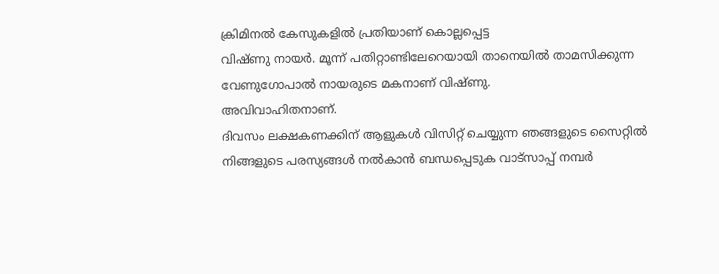ക്രിമിനൽ കേസുകളിൽ പ്രതിയാണ് കൊല്ലപ്പെട്ട
വിഷ്ണു നായർ. മൂന്ന് പതിറ്റാണ്ടിലേറെയായി താനെയിൽ താമസിക്കുന്ന വേണുഗോപാൽ നായരുടെ മകനാണ് വിഷ്ണു.
അവിവാഹിതനാണ്.
ദിവസം ലക്ഷകണക്കിന് ആളുകൾ വിസിറ്റ് ചെയ്യുന്ന ഞങ്ങളുടെ സൈറ്റിൽ നിങ്ങളുടെ പരസ്യങ്ങൾ നൽകാൻ ബന്ധപ്പെടുക വാട്സാപ്പ് നമ്പർ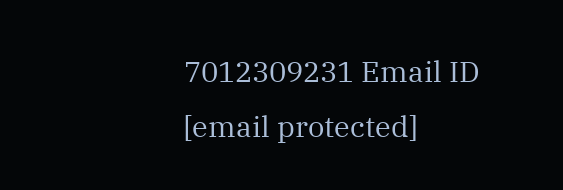7012309231 Email ID [email protected]